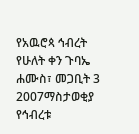የአዉሮጳ ኅብረት የሁለት ቀን ጉባኤ
ሐሙስ፣ መጋቢት 3 2007ማስታወቂያ
የኅብረቱ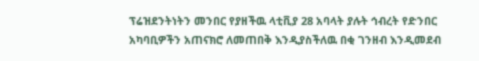ፕሬዝደንትነትን መንበር የያዘችዉ ላቲቪያ 28 አባላት ያሉት ኅብረት የድንበር አካባቢዎችን አጠናክሮ ለመጠበቅ እንዲያስችለዉ በቂ ገንዘብ እንዲመደብ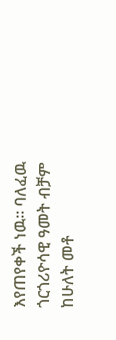እየጠየቀች ነዉ። ባለፈዉ ጎርጎሪዮሳዊ ዓመት ብቻም ከሁለት መቶ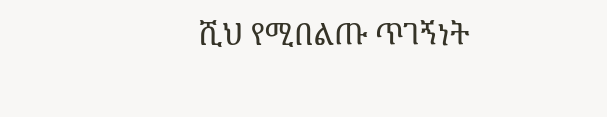ሺህ የሚበልጡ ጥገኝነት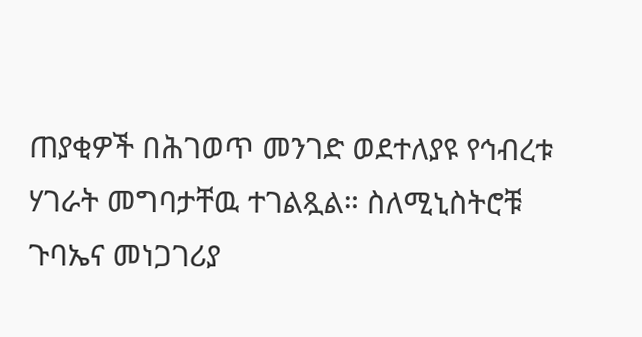ጠያቂዎች በሕገወጥ መንገድ ወደተለያዩ የኅብረቱ ሃገራት መግባታቸዉ ተገልጿል። ስለሚኒስትሮቹ ጉባኤና መነጋገሪያ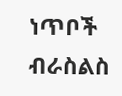ነጥቦች ብራስልስ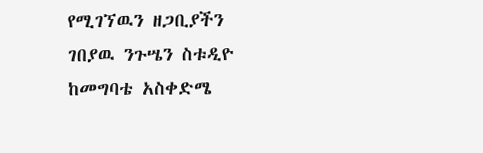የሚገኘዉን ዘጋቢያችን ገበያዉ ንጉሤን ስቱዲዮ ከመግባቴ አስቀድሜ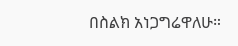በስልክ አነጋግሬዋለሁ።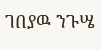ገበያዉ ንጉሤ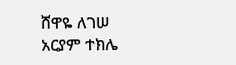ሸዋዬ ለገሠ
አርያም ተክሌ